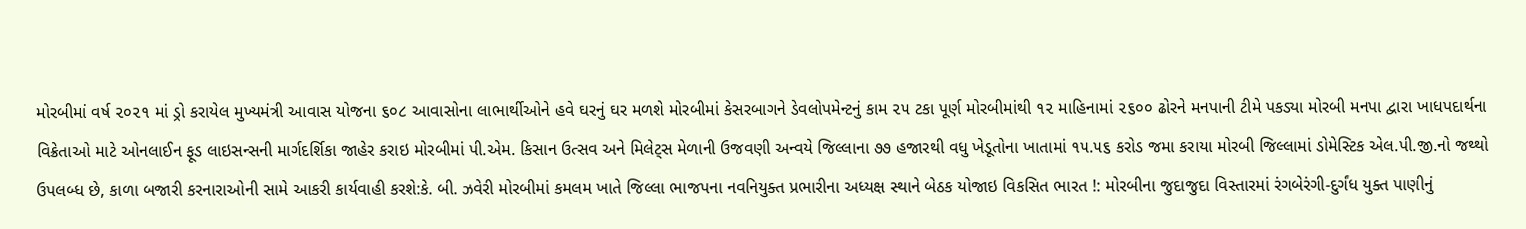મોરબીમાં વર્ષ ૨૦૨૧ માં ડ્રો કરાયેલ મુખ્યમંત્રી આવાસ યોજના ૬૦૮ આવાસોના લાભાર્થીઓને હવે ઘરનું ઘર મળશે મોરબીમાં કેસરબાગને ડેવલોપમેન્ટનું કામ ૨૫ ટકા પૂર્ણ મોરબીમાંથી ૧૨ માહિનામાં ૨૬૦૦ ઢોરને મનપાની ટીમે પકડ્યા મોરબી મનપા દ્વારા ખાધપદાર્થના વિક્રેતાઓ માટે ઓનલાઈન ફૂડ લાઇસન્સની માર્ગદર્શિકા જાહેર કરાઇ મોરબીમાં પી.એમ. કિસાન ઉત્સવ અને મિલેટ્સ મેળાની ઉજવણી અન્વયે જિલ્લાના ૭૭ હજારથી વધુ ખેડૂતોના ખાતામાં ૧૫.૫૬ કરોડ જમા કરાયા મોરબી જિલ્લામાં ડોમેસ્ટિક એલ.પી.જી.નો જથ્થો ઉપલબ્ધ છે, કાળા બજારી કરનારાઓની સામે આકરી કાર્યવાહી કરશે:કે. બી. ઝવેરી મોરબીમાં કમલમ ખાતે જિલ્લા ભાજપના નવનિયુક્ત પ્રભારીના અધ્યક્ષ સ્થાને બેઠક યોજાઇ વિકસિત ભારત !: મોરબીના જુદાજુદા વિસ્તારમાં રંગબેરંગી-દુર્ગંધ યુક્ત પાણીનું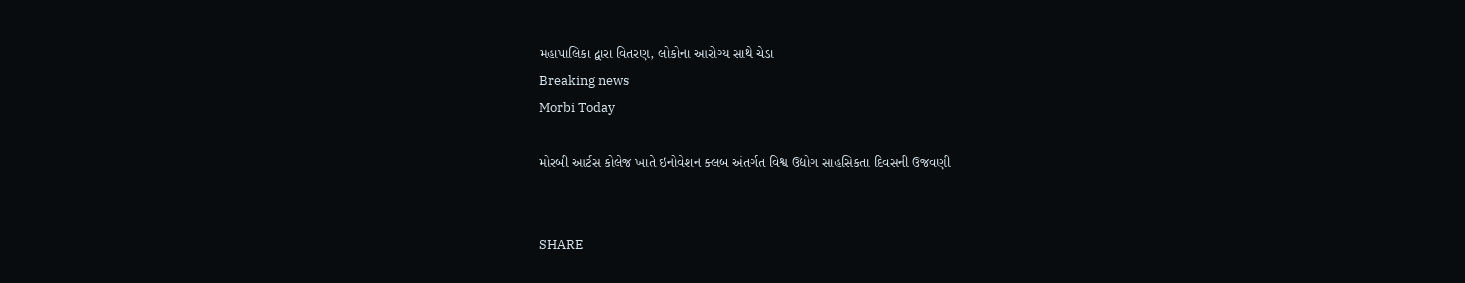મહાપાલિકા દ્વારા વિતરણ, લોકોના આરોગ્ય સાથે ચેડા
Breaking news
Morbi Today

મોરબી આર્ટસ કોલેજ ખાતે ઇનોવેશન ક્લબ અંતર્ગત વિશ્વ ઉદ્યોગ સાહસિકતા દિવસની ઉજવણી


SHARE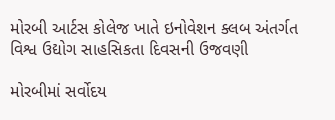મોરબી આર્ટસ કોલેજ ખાતે ઇનોવેશન ક્લબ અંતર્ગત વિશ્વ ઉદ્યોગ સાહસિકતા દિવસની ઉજવણી

મોરબીમાં સર્વોદય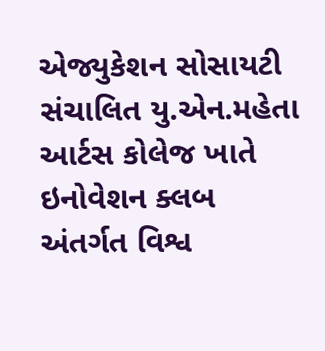એજ્યુકેશન સોસાયટી સંચાલિત યુ.એન.મહેતા આર્ટસ કોલેજ ખાતે ઇનોવેશન ક્લબ અંતર્ગત વિશ્વ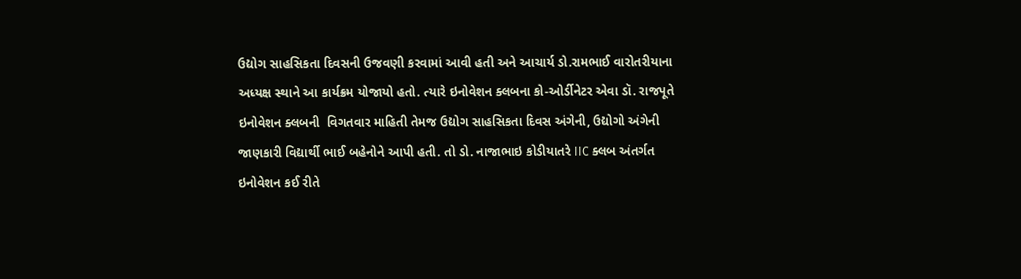ઉદ્યોગ સાહસિકતા દિવસની ઉજવણી કરવામાં આવી હતી અને આચાર્ય ડો.રામભાઈ વારોતરીયાના અધ્યક્ષ સ્થાને આ કાર્યક્રમ યોજાયો હતો. ત્યારે ઇનોવેશન ક્લબના કો-ઓર્ડીનેટર એવા ડૉ. રાજપૂતે ઇનોવેશન ક્લબની  વિગતવાર માહિતી તેમજ ઉદ્યોગ સાહસિકતા દિવસ અંગેની, ઉદ્યોગો અંગેની જાણકારી વિદ્યાર્થી ભાઈ બહેનોને આપી હતી. તો ડો. નાજાભાઇ કોડીયાતરે IIC ક્લબ અંતર્ગત ઇનોવેશન કઈ રીતે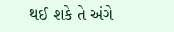થઈ શકે તે અંગે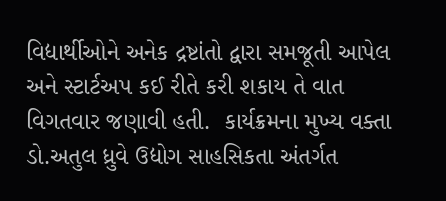વિદ્યાર્થીઓને અનેક દ્રષ્ટાંતો દ્વારા સમજૂતી આપેલ અને સ્ટાર્ટઅપ કઈ રીતે કરી શકાય તે વાત વિગતવાર જણાવી હતી.  કાર્યક્રમના મુખ્ય વક્તા ડો.અતુલ ધ્રુવે ઉદ્યોગ સાહસિકતા અંતર્ગત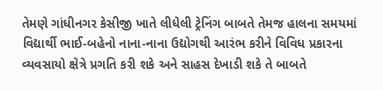તેમણે ગાંધીનગર કેસીજી ખાતે લીધેલી ટ્રેનિંગ બાબતે તેમજ હાલના સમયમાં વિદ્યાર્થી ભાઈ-બહેનો નાના-નાના ઉદ્યોગથી આરંભ કરીને વિવિધ પ્રકારના વ્યવસાયો ક્ષેત્રે પ્રગતિ કરી શકે અને સાહસ દેખાડી શકે તે બાબતે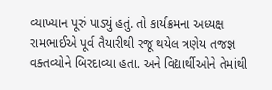વ્યાખ્યાન પૂરું પાડ્યું હતું. તો કાર્યક્રમના અધ્યક્ષ રામભાઈએ પૂર્વ તૈયારીથી રજૂ થયેલ ત્રણેય તજજ્ઞ વક્તવ્યોને બિરદાવ્યા હતા. અને વિદ્યાર્થીઓને તેમાંથી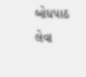બોધપાઠ લેવા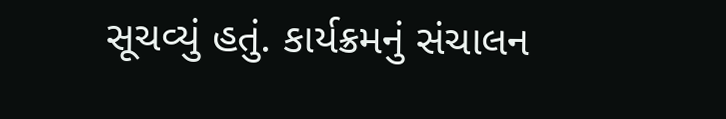સૂચવ્યું હતું. કાર્યક્રમનું સંચાલન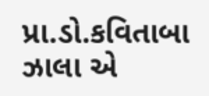પ્રા.ડો.કવિતાબા ઝાલા એ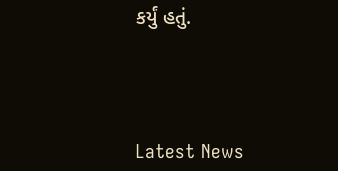કર્યું હતું.




Latest News